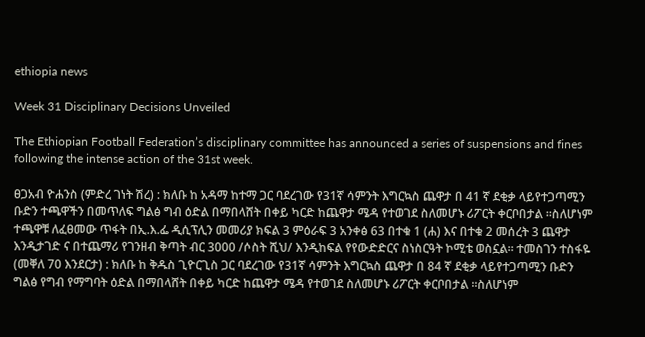ethiopia news

Week 31 Disciplinary Decisions Unveiled

The Ethiopian Football Federation’s disciplinary committee has announced a series of suspensions and fines following the intense action of the 31st week.

ፀጋአብ ዮሐንስ (ምድረ ገነት ሽረ) : ክለቡ ከ አዳማ ከተማ ጋር ባደረገው የ31ኛ ሳምንት እግርኳስ ጨዋታ በ 41 ኛ ደቂቃ ላይየተጋጣሚን ቡድን ተጫዋችን በመጥለፍ ግልፅ ግብ ዕድል በማበላሸት በቀይ ካርድ ከጨዋታ ሜዳ የተወገደ ስለመሆኑ ሪፖርት ቀርቦበታል ።ስለሆነም ተጫዋቹ ለፈፀመው ጥፋት በኢ.እ.ፌ ዲሲፕሊን መመሪያ ክፍል 3 ምዕራፍ 3 አንቀፅ 63 በተቁ 1 (ሐ) እና በተቁ 2 መሰረት 3 ጨዋታ እንዲታገድ ና በተጨማሪ የገንዘብ ቅጣት ብር 3000 /ሶስት ሺህ/ እንዲከፍል የየውድድርና ስነስርዓት ኮሚቴ ወስኗል። ተመስገን ተስፋዬ (መቐለ 70 እንደርታ) : ክለቡ ከ ቅዱስ ጊዮርጊስ ጋር ባደረገው የ31ኛ ሳምንት እግርኳስ ጨዋታ በ 84 ኛ ደቂቃ ላይየተጋጣሚን ቡድን ግልፅ የግብ የማግባት ዕድል በማበላሸት በቀይ ካርድ ከጨዋታ ሜዳ የተወገደ ስለመሆኑ ሪፖርት ቀርቦበታል ።ስለሆነም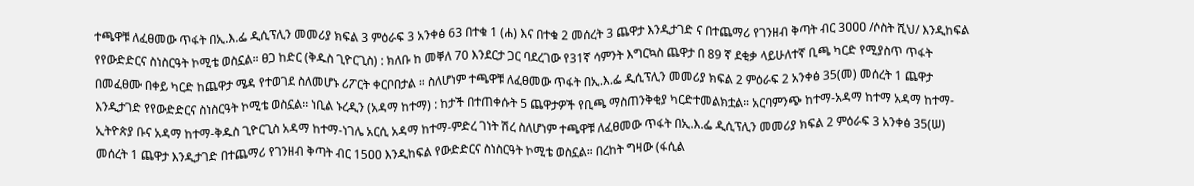ተጫዋቹ ለፈፀመው ጥፋት በኢ.እ.ፌ ዲሲፕሊን መመሪያ ክፍል 3 ምዕራፍ 3 አንቀፅ 63 በተቁ 1 (ሐ) እና በተቁ 2 መሰረት 3 ጨዋታ እንዲታገድ ና በተጨማሪ የገንዘብ ቅጣት ብር 3ዐዐዐ /ሶስት ሺህ/ እንዲከፍል የየውድድርና ስነስርዓት ኮሚቴ ወስኗል። ፀጋ ከድር (ቅዱስ ጊዮርጊስ) : ክለቡ ከ መቐለ 70 እንደርታ ጋር ባደረገው የ31ኛ ሳምንት እግርኳስ ጨዋታ በ 89 ኛ ደቂቃ ላይሁለተኛ ቢጫ ካርድ የሚያስጥ ጥፋት በመፈፀሙ በቀይ ካርድ ከጨዋታ ሜዳ የተወገደ ስለመሆኑ ሪፖርት ቀርቦበታል ። ስለሆነም ተጫዋቹ ለፈፀመው ጥፋት በኢ.እ.ፌ ዲሲፕሊን መመሪያ ክፍል 2 ምዕራፍ 2 አንቀፅ 35(መ) መሰረት 1 ጨዋታ እንዲታገድ የየውድድርና ስነስርዓት ኮሚቴ ወስኗል፡፡ ነቢል ኑረዲን (አዳማ ከተማ) : ከታች በተጠቀሱት 5 ጨዋታዎች የቢጫ ማስጠንቅቂያ ካርድተመልክቷል። አርባምንጭ ከተማ-አዳማ ከተማ አዳማ ከተማ-ኢትዮጵያ ቡና አዳማ ከተማ-ቅዱስ ጊዮርጊስ አዳማ ከተማ-ነገሌ አርሲ አዳማ ከተማ-ምድረ ገነት ሽረ ስለሆነም ተጫዋቹ ለፈፀመው ጥፋት በኢ.እ.ፌ ዲሲፕሊን መመሪያ ክፍል 2 ምዕራፍ 3 አንቀፅ 35(ሠ) መሰረት 1 ጨዋታ እንዲታገድ በተጨማሪ የገንዘብ ቅጣት ብር 15ዐዐ እንዲከፍል የውድድርና ስነስርዓት ኮሚቴ ወስኗል። በረከት ግዛው (ፋሲል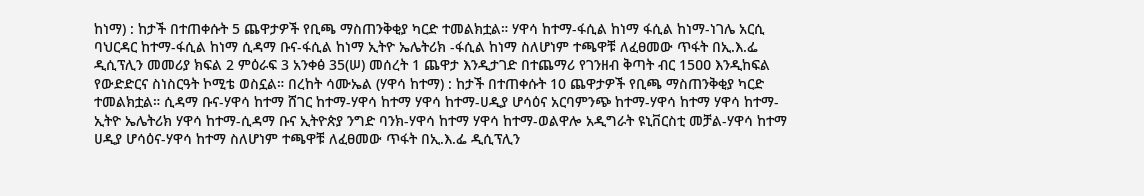ከነማ) : ከታች በተጠቀሱት 5 ጨዋታዎች የቢጫ ማስጠንቅቂያ ካርድ ተመልክቷል። ሃዋሳ ከተማ-ፋሲል ከነማ ፋሲል ከነማ-ነገሌ አርሲ ባህርዳር ከተማ-ፋሲል ከነማ ሲዳማ ቡና-ፋሲል ከነማ ኢትዮ ኤሌትሪክ -ፋሲል ከነማ ስለሆነም ተጫዋቹ ለፈፀመው ጥፋት በኢ.እ.ፌ ዲሲፕሊን መመሪያ ክፍል 2 ምዕራፍ 3 አንቀፅ 35(ሠ) መሰረት 1 ጨዋታ እንዲታገድ በተጨማሪ የገንዘብ ቅጣት ብር 15ዐዐ እንዲከፍል የውድድርና ስነስርዓት ኮሚቴ ወስኗል። በረከት ሳሙኤል (ሃዋሳ ከተማ) : ከታች በተጠቀሱት 10 ጨዋታዎች የቢጫ ማስጠንቅቂያ ካርድ ተመልክቷል። ሲዳማ ቡና-ሃዋሳ ከተማ ሸገር ከተማ-ሃዋሳ ከተማ ሃዋሳ ከተማ-ሀዲያ ሆሳዕና አርባምንጭ ከተማ-ሃዋሳ ከተማ ሃዋሳ ከተማ-ኢትዮ ኤሌትሪክ ሃዋሳ ከተማ-ሲዳማ ቡና ኢትዮጵያ ንግድ ባንክ-ሃዋሳ ከተማ ሃዋሳ ከተማ-ወልዋሎ አዲግራት ዩኒቨርስቲ መቻል-ሃዋሳ ከተማ ሀዲያ ሆሳዕና-ሃዋሳ ከተማ ስለሆነም ተጫዋቹ ለፈፀመው ጥፋት በኢ.እ.ፌ ዲሲፕሊን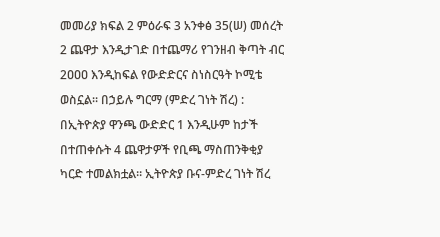መመሪያ ክፍል 2 ምዕራፍ 3 አንቀፅ 35(ሠ) መሰረት 2 ጨዋታ እንዲታገድ በተጨማሪ የገንዘብ ቅጣት ብር 2ዐዐዐ እንዲከፍል የውድድርና ስነስርዓት ኮሚቴ ወስኗል። በኃይሉ ግርማ (ምድረ ገነት ሽረ) : በኢትዮጵያ ዋንጫ ውድድር 1 እንዲሁም ከታች በተጠቀሱት 4 ጨዋታዎች የቢጫ ማስጠንቅቂያ ካርድ ተመልክቷል። ኢትዮጵያ ቡና-ምድረ ገነት ሽረ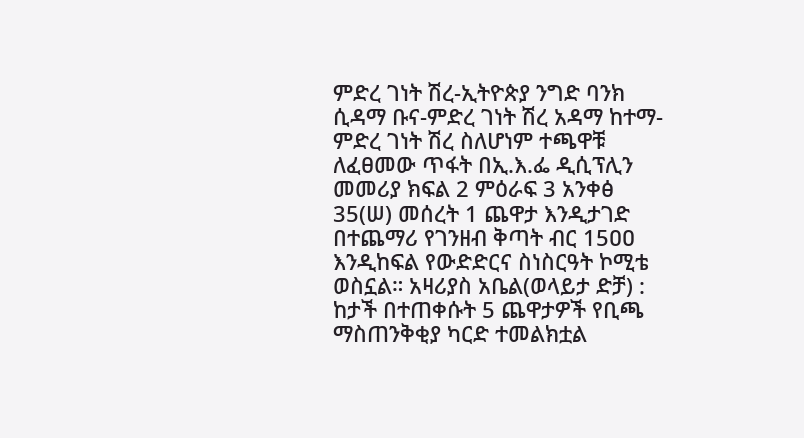ምድረ ገነት ሽረ-ኢትዮጵያ ንግድ ባንክ ሲዳማ ቡና-ምድረ ገነት ሽረ አዳማ ከተማ-ምድረ ገነት ሽረ ስለሆነም ተጫዋቹ ለፈፀመው ጥፋት በኢ.እ.ፌ ዲሲፕሊን መመሪያ ክፍል 2 ምዕራፍ 3 አንቀፅ 35(ሠ) መሰረት 1 ጨዋታ እንዲታገድ በተጨማሪ የገንዘብ ቅጣት ብር 15ዐዐ እንዲከፍል የውድድርና ስነስርዓት ኮሚቴ ወስኗል። አዛሪያስ አቤል(ወላይታ ድቻ) : ከታች በተጠቀሱት 5 ጨዋታዎች የቢጫ ማስጠንቅቂያ ካርድ ተመልክቷል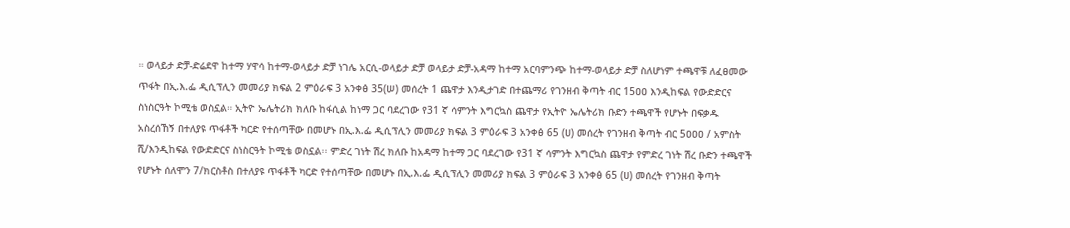። ወላይታ ድቻ-ድሬደዋ ከተማ ሃዋሳ ከተማ-ወላይታ ድቻ ነገሌ አርሲ-ወላይታ ድቻ ወላይታ ድቻ-አዳማ ከተማ አርባምንጭ ከተማ-ወላይታ ድቻ ስለሆነም ተጫዋቹ ለፈፀመው ጥፋት በኢ.እ.ፌ ዲሲፕሊን መመሪያ ክፍል 2 ምዕራፍ 3 አንቀፅ 35(ሠ) መሰረት 1 ጨዋታ እንዲታገድ በተጨማሪ የገንዘብ ቅጣት ብር 15ዐዐ እንዲከፍል የውድድርና ስነስርዓት ኮሚቴ ወስኗል። ኢትዮ ኤሌትሪክ ክለቡ ከፋሲል ከነማ ጋር ባደረገው የ31 ኛ ሳምንት እግርኳስ ጨዋታ የኢትዮ ኤሌትሪክ ቡድን ተጫዋች የሆኑት በፍቃዱ አስረሰኸኝ በተለያዩ ጥፋቶች ካርድ የተሰጣቸው በመሆኑ በኢ.እ.ፌ ዲሲፕሊን መመሪያ ክፍል 3 ምዕራፍ 3 አንቀፅ 65 (ሀ) መሰረት የገንዘብ ቅጣት ብር 5ዐዐዐ / አምስት ሺ/እንዲከፍል የውድድርና ስነስርዓት ኮሚቴ ወስኗል፡፡ ምድረ ገነት ሽረ ክለቡ ከአዳማ ከተማ ጋር ባደረገው የ31 ኛ ሳምንት እግርኳስ ጨዋታ የምድረ ገነት ሽረ ቡድን ተጫዋች የሆኑት ሰለሞን 7/ክርስቶስ በተለያዩ ጥፋቶች ካርድ የተሰጣቸው በመሆኑ በኢ.እ.ፌ ዲሲፕሊን መመሪያ ክፍል 3 ምዕራፍ 3 አንቀፅ 65 (ሀ) መሰረት የገንዘብ ቅጣት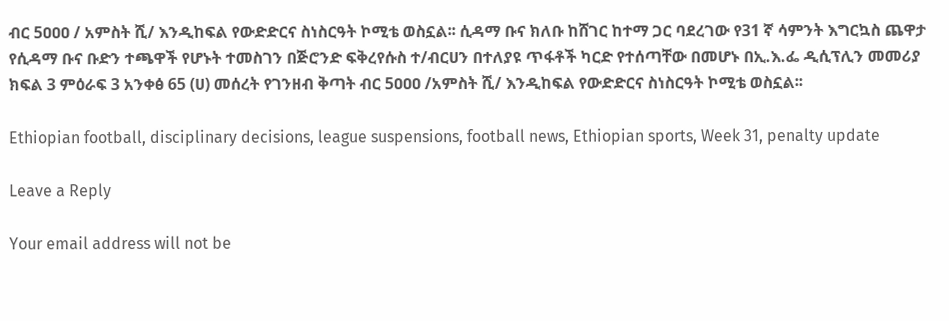ብር 5ዐዐዐ / አምስት ሺ/ እንዲከፍል የውድድርና ስነስርዓት ኮሚቴ ወስኗል፡፡ ሲዳማ ቡና ክለቡ ከሸገር ከተማ ጋር ባደረገው የ31 ኛ ሳምንት እግርኳስ ጨዋታ የሲዳማ ቡና ቡድን ተጫዋች የሆኑት ተመስገን በጅሮንድ ፍቅረየሱስ ተ/ብርሀን በተለያዩ ጥፋቶች ካርድ የተሰጣቸው በመሆኑ በኢ.እ.ፌ ዲሲፕሊን መመሪያ ክፍል 3 ምዕራፍ 3 አንቀፅ 65 (ሀ) መሰረት የገንዘብ ቅጣት ብር 5ዐዐዐ /አምስት ሺ/ እንዲከፍል የውድድርና ስነስርዓት ኮሚቴ ወስኗል፡፡

Ethiopian football, disciplinary decisions, league suspensions, football news, Ethiopian sports, Week 31, penalty update

Leave a Reply

Your email address will not be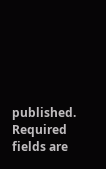published. Required fields are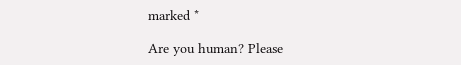marked *

Are you human? Please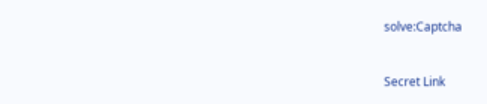solve:Captcha


Secret Link